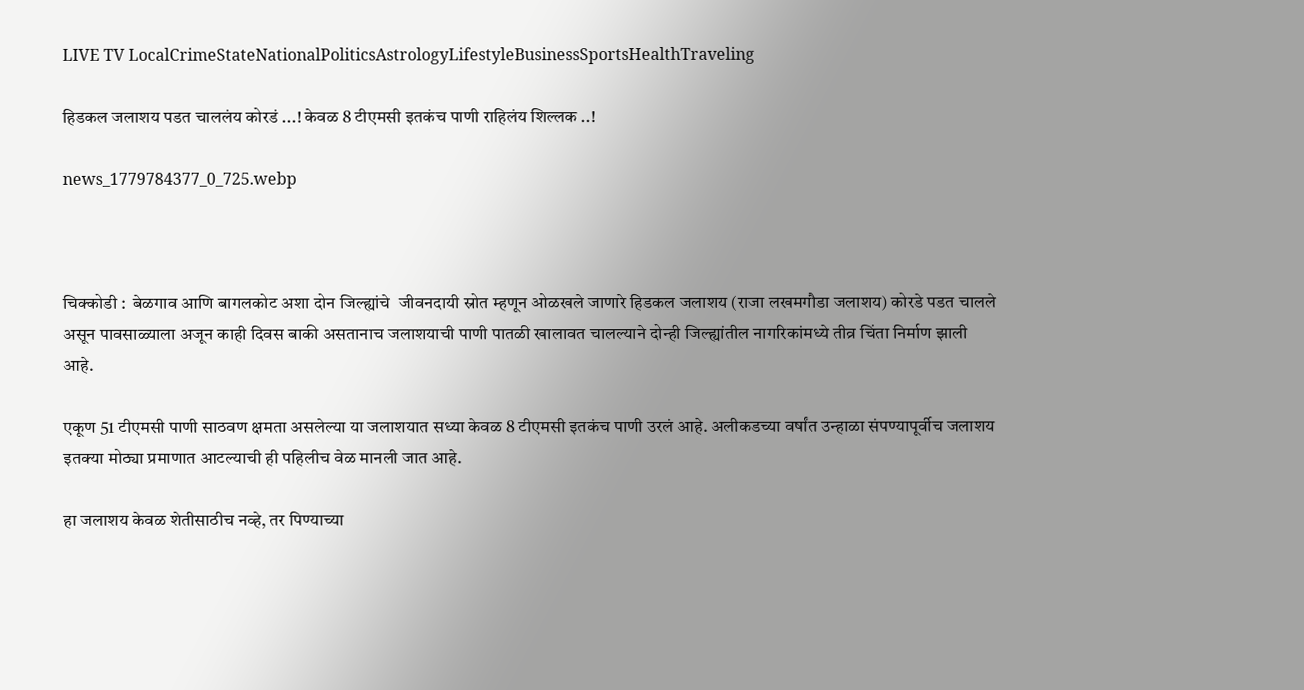LIVE TV LocalCrimeStateNationalPoliticsAstrologyLifestyleBusinessSportsHealthTraveling

हिडकल जलाशय पडत चाललंय कोरडं ...! केवळ 8 टीएमसी इतकंच पाणी राहिलंय शिल्लक ..!

news_1779784377_0_725.webp



चिक्कोडी :  बेळगाव आणि बागलकोट अशा दोन जिल्ह्यांचे  जीवनदायी स्रोत म्हणून ओळखले जाणारे हिडकल जलाशय (राजा लखमगौडा जलाशय) कोरडे पडत चालले असून पावसाळ्याला अजून काही दिवस बाकी असतानाच जलाशयाची पाणी पातळी खालावत चालल्याने दोन्ही जिल्ह्यांतील नागरिकांमध्ये तीव्र चिंता निर्माण झाली आहे.

एकूण 51 टीएमसी पाणी साठवण क्षमता असलेल्या या जलाशयात सध्या केवळ 8 टीएमसी इतकंच पाणी उरलं आहे. अलीकडच्या वर्षांत उन्हाळा संपण्यापूर्वीच जलाशय इतक्या मोठ्या प्रमाणात आटल्याची ही पहिलीच वेळ मानली जात आहे.

हा जलाशय केवळ शेतीसाठीच नव्हे, तर पिण्याच्या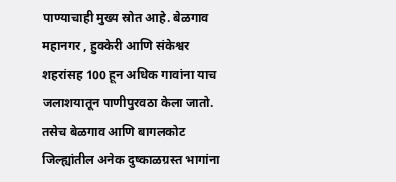पाण्याचाही मुख्य स्रोत आहे. बेळगाव महानगर , हुक्केरी आणि संकेश्वर शहरांसह 100 हून अधिक गावांना याच जलाशयातून पाणीपुरवठा केला जातो. तसेच बेळगाव आणि बागलकोट जिल्ह्यांतील अनेक दुष्काळग्रस्त भागांना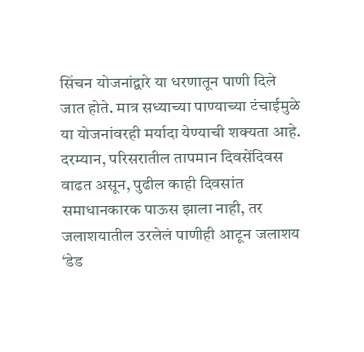सिंचन योजनांद्वारे या धरणातून पाणी दिले जात होते. मात्र सध्याच्या पाण्याच्या टंचाईमुळे या योजनांवरही मर्यादा येण्याची शक्यता आहे.
दरम्यान, परिसरातील तापमान दिवसेंदिवस वाढत असून, पुढील काही दिवसांत समाधानकारक पाऊस झाला नाही, तर जलाशयातील उरलेलं पाणीही आटून जलाशय ‘डेड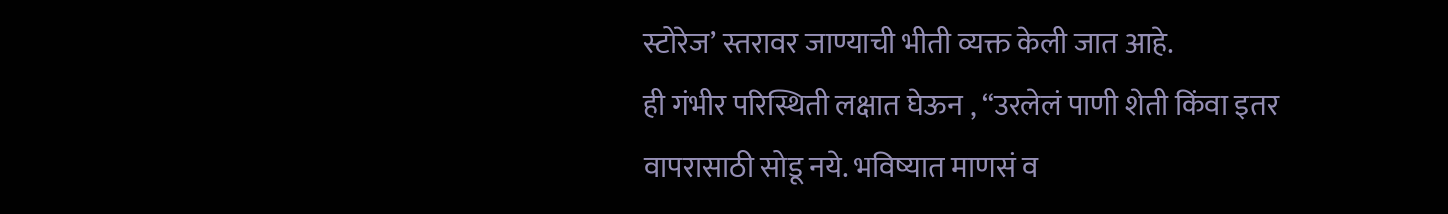स्टोरेज’ स्तरावर जाण्याची भीती व्यक्त केली जात आहे.
ही गंभीर परिस्थिती लक्षात घेऊन , “उरलेलं पाणी शेती किंवा इतर वापरासाठी सोडू नये. भविष्यात माणसं व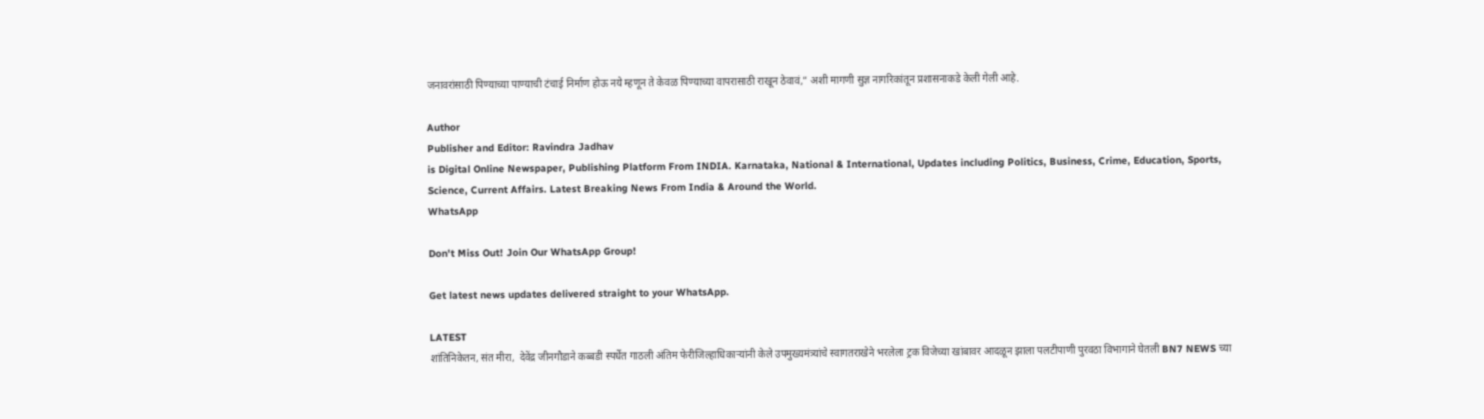जनावरांसाठी पिण्याच्या पाण्याची टंचाई निर्माण होऊ नये म्हणून ते केवळ पिण्याच्या वापरासाठी राखून ठेवावं,” अशी मागणी सुज्ञ नागरिकांतून प्रशासनाकडे केली गेली आहे.

Author
Publisher and Editor: Ravindra Jadhav
is Digital Online Newspaper, Publishing Platform From INDIA. Karnataka, National & International, Updates including Politics, Business, Crime, Education, Sports, Science, Current Affairs. Latest Breaking News From India & Around the World.
WhatsApp

Don't Miss Out! Join Our WhatsApp Group!

Get latest news updates delivered straight to your WhatsApp.

LATEST
शांतिनिकेतन, संत मीरा,  देवेंद्र जीनगौडाने कब्बडी स्पर्धेत गाठली अंतिम फेरीजिल्हाधिकाऱ्यांनी केले उपमुख्यमंत्र्यांचे स्वागतराखेने भरलेला ट्रक विजेच्या खांबावर आदळून झाला पलटीपाणी पुरवठा विभागाने घेतली BN7 NEWS च्या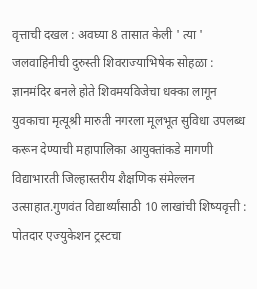वृत्ताची दखल : अवघ्या 8 तासात केली ' त्या ' जलवाहिनीची दुरुस्ती शिवराज्याभिषेक सोहळा : ज्ञानमंदिर बनले होते शिवमयविजेचा धक्का लागून युवकाचा मृत्यूश्री मारुती नगरला मूलभूत सुविधा उपलब्ध करून देण्याची महापालिका आयुक्तांकडे मागणी विद्याभारती जिल्हास्तरीय शैक्षणिक संमेल्लन उत्साहात.गुणवंत विद्यार्थ्यांसाठी 10 लाखांची शिष्यवृत्ती : पोतदार एज्युकेशन ट्रस्टचा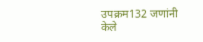उपक्रम132 जणांनी केले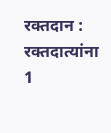रक्तदान : रक्तदात्यांना 1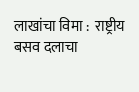लाखांचा विमा :  राष्ट्रीय बसव दलाचा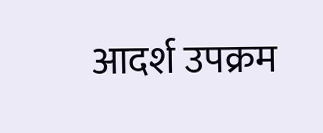आदर्श उपक्रम